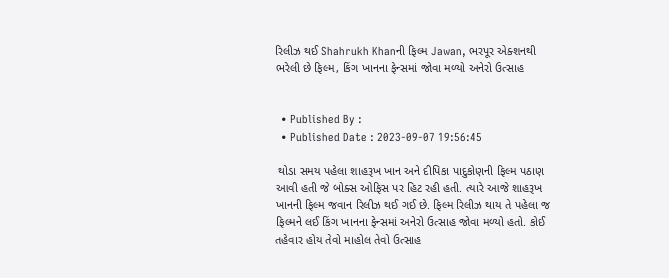રિલીઝ થઈ Shahrukh Khanની ફિલ્મ Jawan, ભરપૂર એક્શનથી ભરેલી છે ફિલ્મ, કિંગ ખાનના ફેન્સમાં જોવા મળ્યો અનેરો ઉત્સાહ


  • Published By :
  • Published Date : 2023-09-07 19:56:45

 થોડા સમય પહેલા શાહરૂખ ખાન અને દીપિકા પાદુકોણની ફિલ્મ પઠાણ આવી હતી જે બોક્સ ઓફિસ પર હિટ રહી હતી. ત્યારે આજે શાહરૂખ ખાનની ફિલ્મ જવાન રિલીઝ થઈ ગઈ છે. ફિલ્મ રિલીઝ થાય તે પહેલા જ ફિલ્મને લઈ કિંગ ખાનના ફેન્સમાં અનેરો ઉત્સાહ જોવા મળ્યો હતો. કોઈ તહેવાર હોય તેવો માહોલ તેવો ઉત્સાહ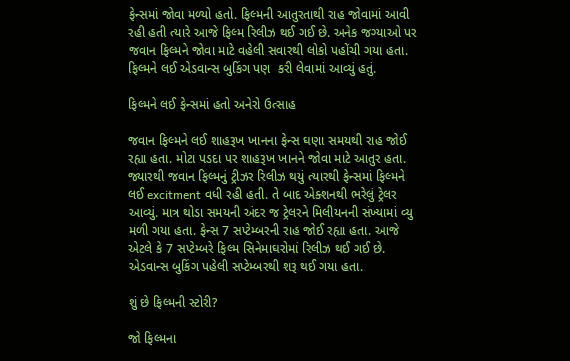ફેન્સમાં જોવા મળ્યો હતો. ફિલ્મની આતુરતાથી રાહ જોવામાં આવી રહી હતી ત્યારે આજે ફિલ્મ રિલીઝ થઈ ગઈ છે. અનેક જગ્યાઓ પર જવાન ફિલ્મને જોવા માટે વહેલી સવારથી લોકો પહોંચી ગયા હતા. ફિલ્મને લઈ એડવાન્સ બુકિંગ પણ  કરી લેવામાં આવ્યું હતું.

ફિલ્મને લઈ ફેન્સમાં હતો અનેરો ઉત્સાહ

જવાન ફિલ્મને લઈ શાહરૂખ ખાનના ફેન્સ ઘણા સમયથી રાહ જોઈ રહ્યા હતા. મોટા પડદા પર શાહરૂખ ખાનને જોવા માટે આતુર હતા. જ્યારથી જવાન ફિલ્મનું ટ્રીઝર રિલીઝ થયું ત્યારથી ફેન્સમાં ફિલ્મને લઈ excitment વધી રહી હતી. તે બાદ એક્શનથી ભરેલું ટ્રેલર આવ્યું. માત્ર થોડા સમયની અંદર જ ટ્રેલરને મિલીયનની સંખ્યામાં વ્યુ મળી ગયા હતા. ફેન્સ 7 સપ્ટેમ્બરની રાહ જોઈ રહ્યા હતા. આજે એટલે કે 7 સપ્ટેમ્બરે ફિલ્મ સિનેમાઘરોમાં રિલીઝ થઈ ગઈ છે. એડવાન્સ બુકિંગ પહેલી સપ્ટેમ્બરથી શરૂ થઈ ગયા હતા.

શું છે ફિલ્મની સ્ટોરી?

જો ફિલ્મના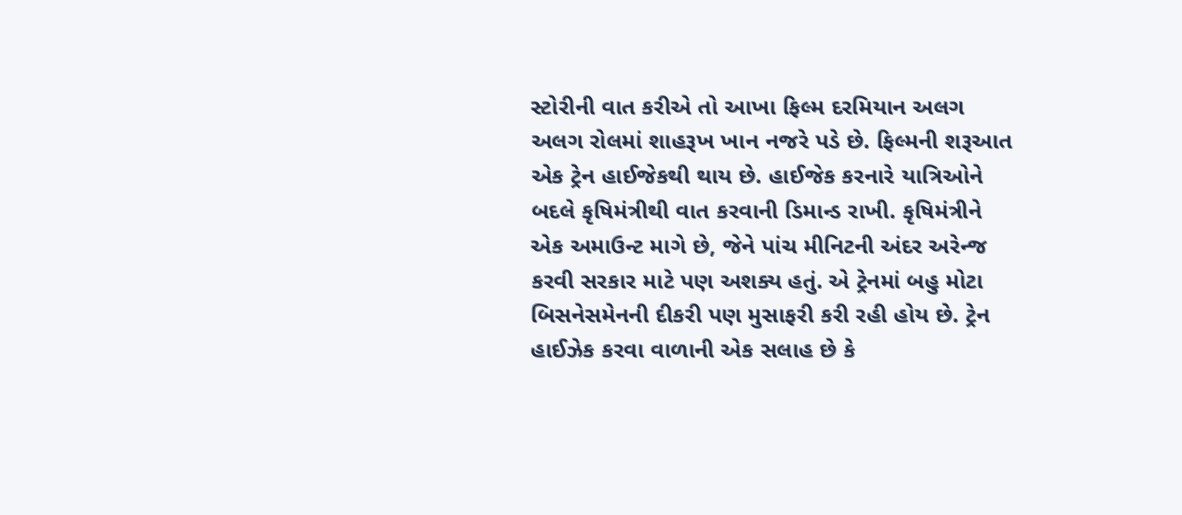સ્ટોરીની વાત કરીએ તો આખા ફિલ્મ દરમિયાન અલગ અલગ રોલમાં શાહરૂખ ખાન નજરે પડે છે. ફિલ્મની શરૂઆત એક ટ્રેન હાઈજેકથી થાય છે. હાઈજેક કરનારે યાત્રિઓને બદલે કૃષિમંત્રીથી વાત કરવાની ડિમાન્ડ રાખી. કૃષિમંત્રીને એક અમાઉન્ટ માગે છે, જેને પાંચ મીનિટની અંદર અરેન્જ કરવી સરકાર માટે પણ અશક્ય હતું. એ ટ્રેનમાં બહુ મોટા બિસનેસમેનની દીકરી પણ મુસાફરી કરી રહી હોય છે. ટ્રેન હાઈઝેક કરવા વાળાની એક સલાહ છે કે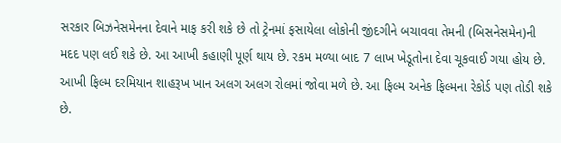સરકાર બિઝનેસમેનના દેવાને માફ કરી શકે છે તો ટ્રેનમાં ફસાયેલા લોકોની જીંદગીને બચાવવા તેમની (બિસનેસમેન)ની મદદ પણ લઈ શકે છે. આ આખી કહાણી પૂર્ણ થાય છે. રકમ મળ્યા બાદ 7 લાખ ખેડૂતોના દેવા ચૂકવાઈ ગયા હોય છે. આખી ફિલ્મ દરમિયાન શાહરૂખ ખાન અલગ અલગ રોલમાં જોવા મળે છે. આ ફિલ્મ અનેક ફિલ્મના રેકોર્ડ પણ તોડી શકે છે.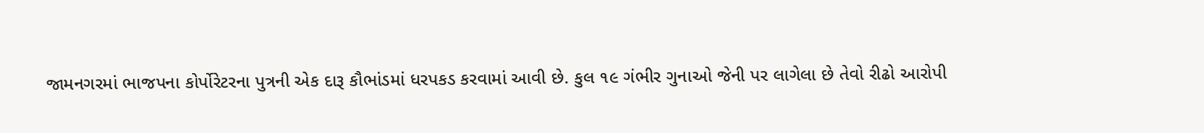જામનગરમાં ભાજપના કોર્પોરેટરના પુત્રની એક દારૂ કૌભાંડમાં ધરપકડ કરવામાં આવી છે. કુલ ૧૯ ગંભીર ગુનાઓ જેની પર લાગેલા છે તેવો રીઢો આરોપી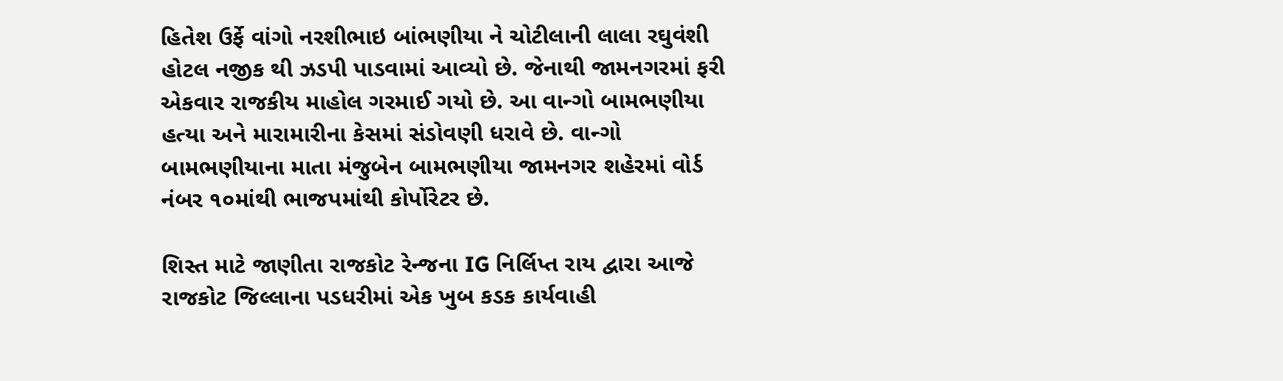હિતેશ ઉર્ફે વાંગો નરશીભાઇ બાંભણીયા ને ચોટીલાની લાલા રઘુવંશી હોટલ નજીક થી ઝડપી પાડવામાં આવ્યો છે. જેનાથી જામનગરમાં ફરી એકવાર રાજકીય માહોલ ગરમાઈ ગયો છે. આ વાન્ગો બામભણીયા હત્યા અને મારામારીના કેસમાં સંડોવણી ધરાવે છે. વાન્ગો બામભણીયાના માતા મંજુબેન બામભણીયા જામનગર શહેરમાં વોર્ડ નંબર ૧૦માંથી ભાજપમાંથી કોર્પોરેટર છે.

શિસ્ત માટે જાણીતા રાજકોટ રેન્જના IG નિર્લિપ્ત રાય દ્વારા આજે રાજકોટ જિલ્લાના પડધરીમાં એક ખુબ કડક કાર્યવાહી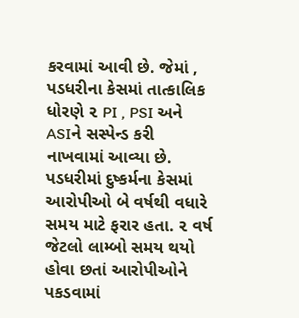કરવામાં આવી છે. જેમાં , પડધરીના કેસમાં તાત્કાલિક ધોરણે ૨ PI , PSI અને ASIને સસ્પેન્ડ કરી નાખવામાં આવ્યા છે. પડધરીમાં દુષ્કર્મના કેસમાં આરોપીઓ બે વર્ષથી વધારે સમય માટે ફરાર હતા. ૨ વર્ષ જેટલો લામ્બો સમય થયો હોવા છતાં આરોપીઓને પકડવામાં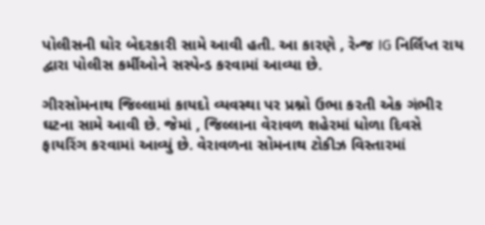પોલીસની ઘોર બેદરકારી સામે આવી હતી. આ કારણે , રેન્જ IG નિર્લિપ્ત રાય દ્વારા પોલીસ કર્મીઓને સસ્પેન્ડ કરવામાં આવ્યા છે.

ગીરસોમનાથ જિલ્લામાં કાયદો વ્યવસ્થા પર પ્રશ્નો ઉભા કરતી એક ગંભીર ઘટના સામે આવી છે. જેમાં , જિલ્લાના વેરાવળ શહેરમાં ધોળા દિવસે ફાયરિંગ કરવામાં આવ્યું છે. વેરાવળના સોમનાથ ટોકીઝ વિસ્તારમાં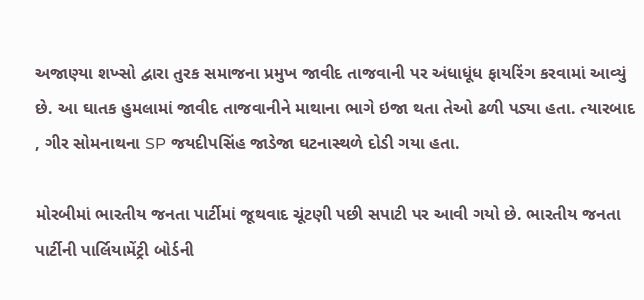અજાણ્યા શખ્સો દ્વારા તુરક સમાજના પ્રમુખ જાવીદ તાજવાની પર અંધાધૂંધ ફાયરિંગ કરવામાં આવ્યું છે. આ ઘાતક હુમલામાં જાવીદ તાજવાનીને માથાના ભાગે ઇજા થતા તેઓ ઢળી પડ્યા હતા. ત્યારબાદ , ગીર સોમનાથના SP જયદીપસિંહ જાડેજા ઘટનાસ્થળે દોડી ગયા હતા.

મોરબીમાં ભારતીય જનતા પાર્ટીમાં જૂથવાદ ચૂંટણી પછી સપાટી પર આવી ગયો છે. ભારતીય જનતા પાર્ટીની પાર્લિયામેંટ્રી બોર્ડની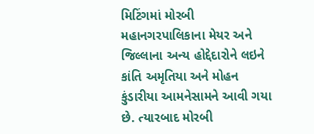મિટિંગમાં મોરબી મહાનગરપાલિકાના મેયર અને જિલ્લાના અન્ય હોદ્દેદારોને લઇને કાંતિ અમૃતિયા અને મોહન કુંડારીયા આમનેસામને આવી ગયા છે. ત્યારબાદ મોરબી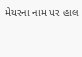મેયરના નામ પર હાલ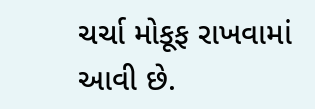ચર્ચા મોકૂફ રાખવામાં આવી છે.